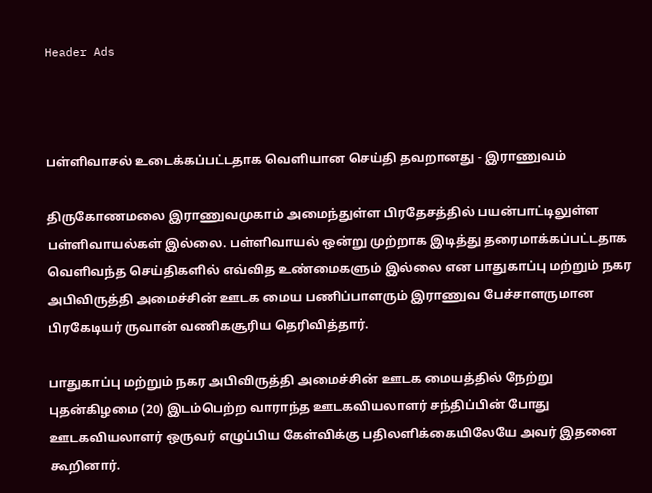Header Ads



பள்ளிவாசல் உடைக்கப்பட்டதாக வெளியான செய்தி தவறானது - இராணுவம்

திருகோணமலை இராணுவமுகாம் அமைந்துள்ள பிரதேசத்தில் பயன்பாட்டிலுள்ள பள்ளிவாயல்கள் இல்லை. பள்ளிவாயல் ஒன்று முற்றாக இடித்து தரைமாக்கப்பட்டதாக வெளிவந்த செய்திகளில் எவ்வித உண்மைகளும் இல்லை என பாதுகாப்பு மற்றும் நகர அபிவிருத்தி அமைச்சின் ஊடக மைய பணிப்பாளரும் இராணுவ பேச்சாளருமான பிரகேடியர் ருவான் வணிகசூரிய தெரிவித்தார்.

பாதுகாப்பு மற்றும் நகர அபிவிருத்தி அமைச்சின் ஊடக மையத்தில் நேற்று புதன்கிழமை (20) இடம்பெற்ற வாராந்த ஊடகவியலாளர் சந்திப்பின் போது ஊடகவியலாளர் ஒருவர் எழுப்பிய கேள்விக்கு பதிலளிக்கையிலேயே அவர் இதனை கூறினார்.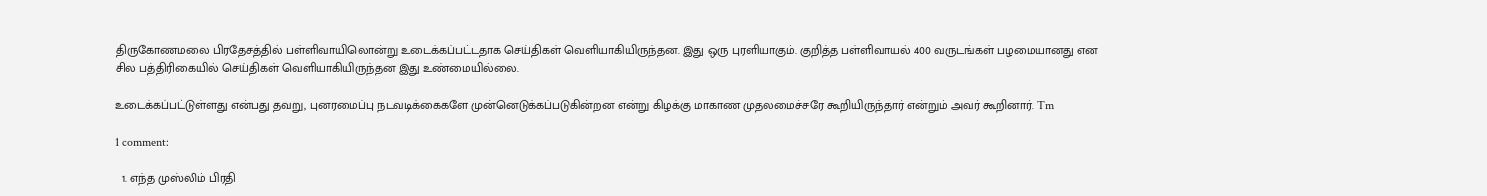திருகோணமலை பிரதேசத்தில் பள்ளிவாயிலொன்று உடைக்கப்பட்டதாக செய்திகள் வெளியாகியிருந்தன. இது ஒரு புரளியாகும். குறித்த பள்ளிவாயல் 400 வருடங்கள் பழமையானது என சில பத்திரிகையில் செய்திகள் வெளியாகியிருந்தன இது உண்மையில்லை.

உடைக்கப்பட்டுள்ளது என்பது தவறு, புனரமைப்பு நடவடிக்கைகளே முன்னெடுக்கப்படுகின்றன என்று கிழக்கு மாகாண முதலமைச்சரே கூறியிருந்தார் என்றும் அவர் கூறினார். Tm

1 comment:

  1. எந்த முஸ்லிம் பிரதி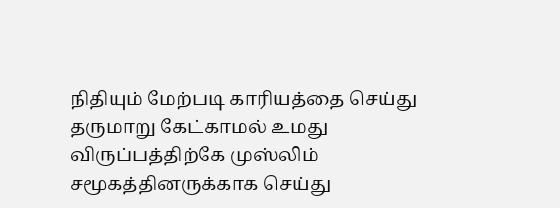நிதியும் மேற்படி காரியத்தை செய்து தருமாறு கேட்காமல் உமது விருப்பத்திற்கே முஸ்லிம் சமூகத்தினருக்காக செய்து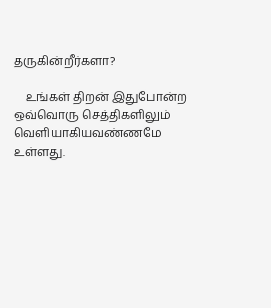தருகின்றீர்களா?

    உங்கள் திறன் இதுபோன்ற ஒவ்வொரு செத்திகளிலும் வெளியாகியவண்ணமே உள்ளது.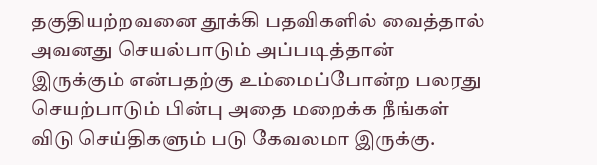தகுதியற்றவனை தூக்கி பதவிகளில் வைத்தால் அவனது செயல்பாடும் அப்படித்தான் இருக்கும் என்பதற்கு உம்மைப்போன்ற பலரது செயற்பாடும் பின்பு அதை மறைக்க நீங்கள் விடு செய்திகளும் படு கேவலமா இருக்கு.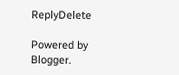ReplyDelete

Powered by Blogger.